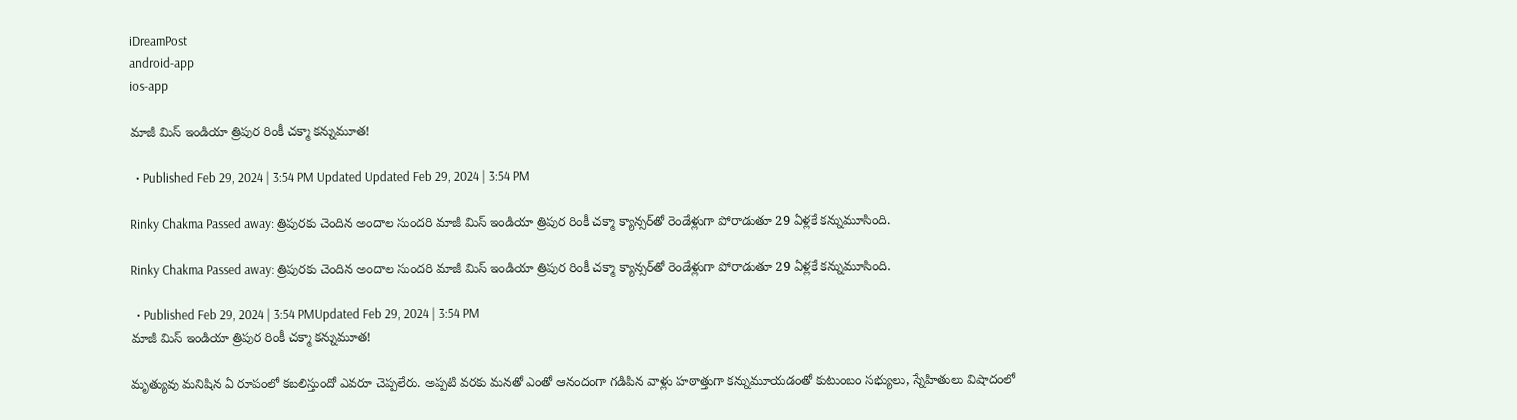iDreamPost
android-app
ios-app

మాజీ మిస్ ఇండియా త్రిపుర రింకీ చక్మా కన్నుమూత!

  • Published Feb 29, 2024 | 3:54 PM Updated Updated Feb 29, 2024 | 3:54 PM

Rinky Chakma Passed away: త్రిపురకు చెందిన అందాల సుందరి మాజీ మిస్ ఇండియా త్రిపుర రింకీ చక్మా క్యాన్సర్‌తో రెండేళ్లుగా పోరాడుతూ 29 ఏళ్లకే కన్నుమూసింది.

Rinky Chakma Passed away: త్రిపురకు చెందిన అందాల సుందరి మాజీ మిస్ ఇండియా త్రిపుర రింకీ చక్మా క్యాన్సర్‌తో రెండేళ్లుగా పోరాడుతూ 29 ఏళ్లకే కన్నుమూసింది.

  • Published Feb 29, 2024 | 3:54 PMUpdated Feb 29, 2024 | 3:54 PM
మాజీ మిస్ ఇండియా త్రిపుర రింకీ చక్మా కన్నుమూత!

మృత్యువు మనిషిన ఏ రూపంలో కబలిస్తుందో ఎవరూ చెప్పలేరు. అప్పటి వరకు మనతో ఎంతో ఆనందంగా గడిపిన వాళ్లు హఠాత్తుగా కన్నుమూయడంతో కుటుంబం సభ్యులు, స్నేహితులు విషాదంలో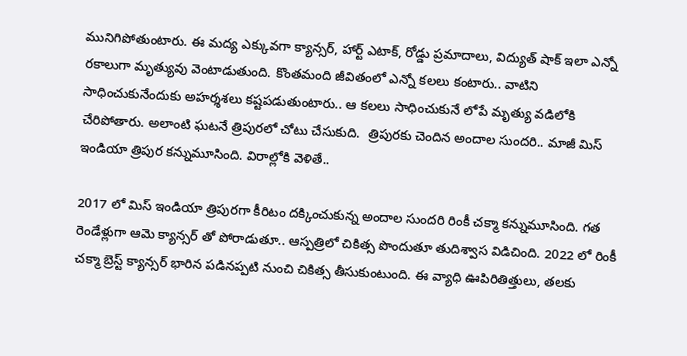మునిగిపోతుంటారు. ఈ మద్య ఎక్కువగా క్యాన్సర్, హార్ట్ ఎటాక్, రోడ్డు ప్రమాదాలు, విద్యుత్ షాక్ ఇలా ఎన్నో రకాలుగా మృత్యువు వెంటాడుతుంది. కొంతమంది జీవితంలో ఎన్నో కలలు కంటారు.. వాటిని సాధించుకునేందుకు అహర్శశలు కష్టపడుతుంటారు.. ఆ కలలు సాధించుకునే లోపే మృత్యు వడిలోకి చేరిపోతారు. అలాంటి ఘటనే త్రిపురలో చోటు చేసుకుది.  త్రిపురకు చెందిన అందాల సుందరి.. మాజీ మిస్ ఇండియా త్రిపుర కన్నుమూసింది. విరాల్లోకి వెళితే..

2017 లో మిస్ ఇండియా త్రిపురగా కీరిటం దక్కించుకున్న అందాల సుందరి రింకీ చక్మా కన్నుమూసింది. గత రెండేళ్లుగా ఆమె క్యాన్సర్ తో పోరాడుతూ.. ఆస్పత్రిలో చికిత్స పొందుతూ తుదిశ్వాస విడిచింది. 2022 లో రింకీ చక్మా బ్రెస్ట్ క్యాన్సర్ భారిన పడినప్పటి నుంచి చికిత్స తీసుకుంటుంది. ఈ వ్యాధి ఊపిరితిత్తులు, తలకు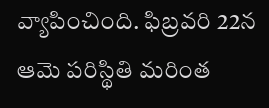వ్యాపించింది. ఫిబ్రవరి 22న ఆమె పరిస్థితి మరింత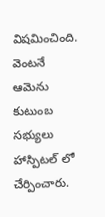విషమించింది. వెంటనే ఆమెను కుటుంబ సభ్యులు హాస్పిటల్ లో చేర్పించారు.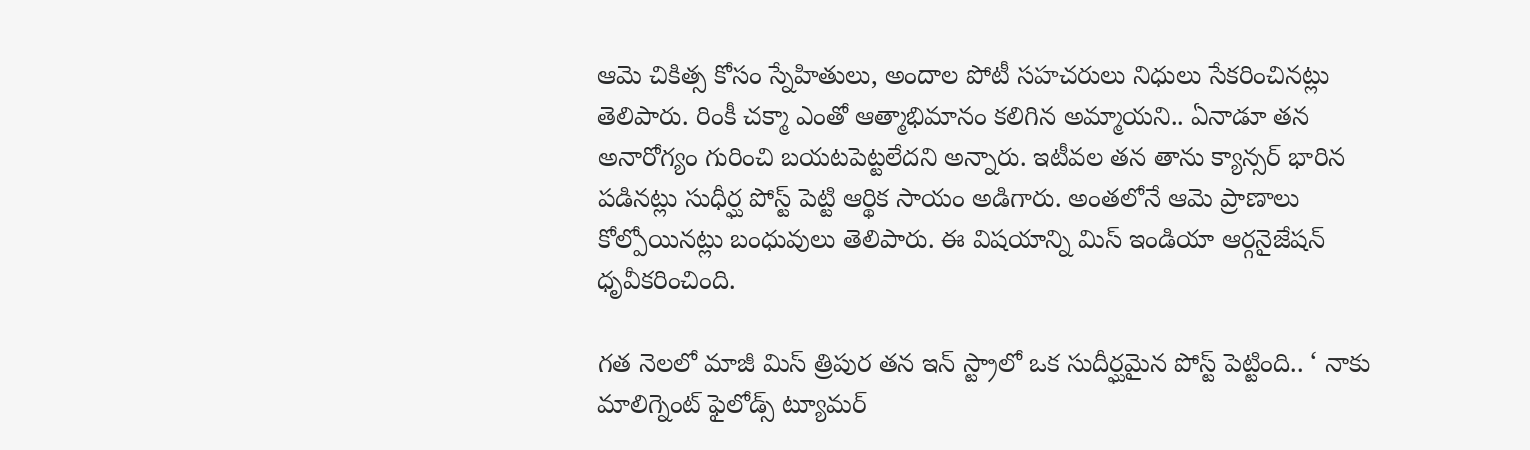ఆమె చికిత్స కోసం స్నేహితులు, అందాల పోటీ సహచరులు నిధులు సేకరించినట్లు తెలిపారు. రింకీ చక్మా ఎంతో ఆత్మాభిమానం కలిగిన అమ్మాయని.. ఏనాడూ తన అనారోగ్యం గురించి బయటపెట్టలేదని అన్నారు. ఇటీవల తన తాను క్యాన్సర్ భారిన పడినట్లు సుధీర్ఘ పోస్ట్ పెట్టి ఆర్థిక సాయం అడిగారు. అంతలోనే ఆమె ప్రాణాలు కోల్పోయినట్లు బంధువులు తెలిపారు. ఈ విషయాన్ని మిస్ ఇండియా ఆర్గనైజేషన్ ధృవీకరించింది.

గత నెలలో మాజీ మిస్ త్రిపుర తన ఇన్ స్ట్రాలో ఒక సుదీర్ఘమైన పోస్ట్ పెట్టింది.. ‘ నాకు మాలిగ్నెంట్ ఫైలోడ్స్ ట్యూమర్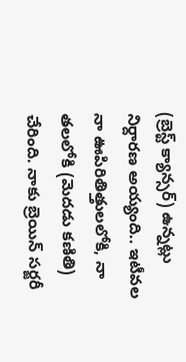(బ్రెస్ట్ క్యాన్సర్) ఉన్నట్లు నిర్దారణ అయ్యంది.. ఇటీవల నా ఊపిరితిత్తులలోకి, నా తలలోకి (మెదడు కణితి) చేరింది. నాకు బ్రెయిన్ సర్జరీ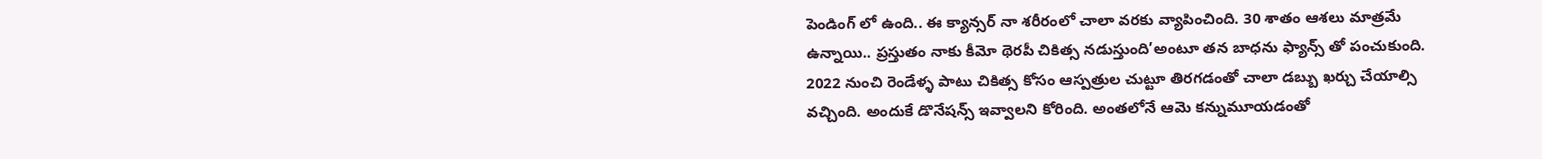పెండింగ్ లో ఉంది.. ఈ క్యాన్సర్ నా శరీరంలో చాలా వరకు వ్యాపించింది. 30 శాతం ఆశలు మాత్రమే ఉన్నాయి.. ప్రస్తుతం నాకు కీమో థెరపీ చికిత్స నడుస్తుంది’అంటూ తన బాధను ఫ్యాన్స్ తో పంచుకుంది. 2022 నుంచి రెండేళ్ళ పాటు చికిత్స కోసం ఆస్పత్రుల చుట్టూ తిరగడంతో చాలా డబ్బు ఖర్చు చేయాల్సి వచ్చింది. అందుకే డొనేషన్స్ ఇవ్వాలని కోరింది. అంతలోనే ఆమె కన్నుమూయడంతో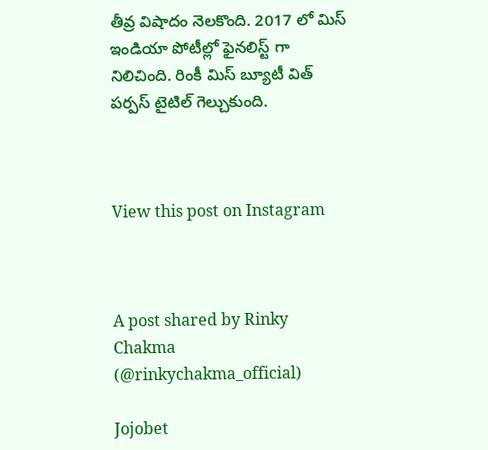తీవ్ర విషాదం నెలకొంది. 2017 లో మిస్ ఇండియా పోటీల్లో ఫైనలిస్ట్ గా నిలిచింది. రింకీ మిస్ బ్యూటీ విత్ పర్పస్ టైటిల్ గెల్చుకుంది.



View this post on Instagram



A post shared by Rinky Chakma (@rinkychakma_official)

Jojobet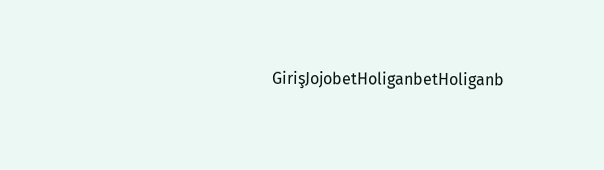GirişJojobetHoliganbetHoliganb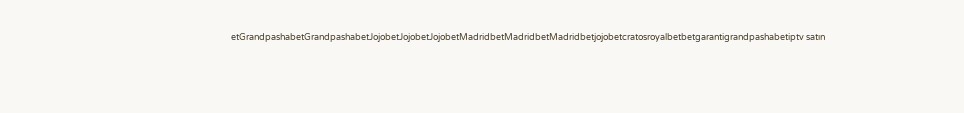etGrandpashabetGrandpashabetJojobetJojobetJojobetMadridbetMadridbetMadridbetjojobetcratosroyalbetbetgarantigrandpashabetiptv satın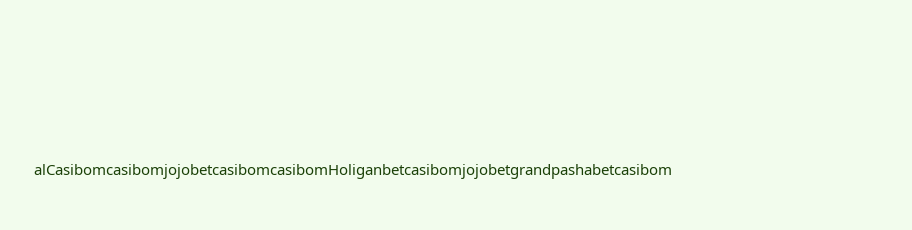alCasibomcasibomjojobetcasibomcasibomHoliganbetcasibomjojobetgrandpashabetcasibom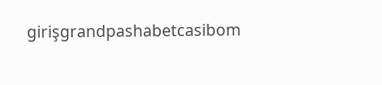girişgrandpashabetcasibom